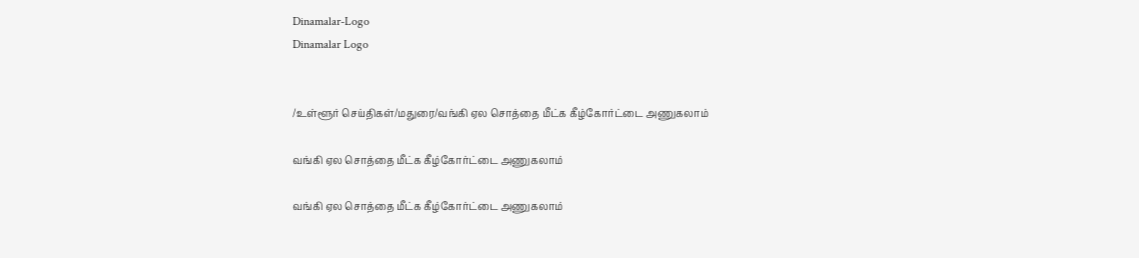Dinamalar-Logo
Dinamalar Logo


/உள்ளூர் செய்திகள்/மதுரை/வங்கி ஏல சொத்தை மீட்க கீழ்கோர்ட்டை அணுகலாம்

வங்கி ஏல சொத்தை மீட்க கீழ்கோர்ட்டை அணுகலாம்

வங்கி ஏல சொத்தை மீட்க கீழ்கோர்ட்டை அணுகலாம்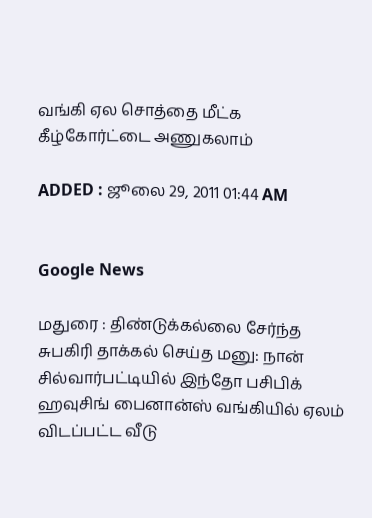வங்கி ஏல சொத்தை மீட்க கீழ்கோர்ட்டை அணுகலாம்

ADDED : ஜூலை 29, 2011 01:44 AM


Google News

மதுரை : திண்டுக்கல்லை சேர்ந்த சுபகிரி தாக்கல் செய்த மனு: நான் சில்வார்பட்டியில் இந்தோ பசிபிக் ஹவுசிங் பைனான்ஸ் வங்கியில் ஏலம் விடப்பட்ட வீடு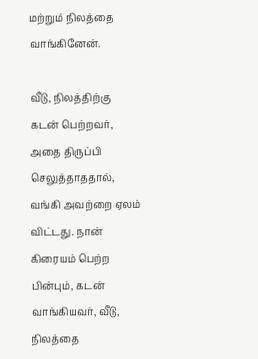மற்றும் நிலத்தை வாங்கினேன்.

வீடு, நிலத்திற்கு கடன் பெற்றவர், அதை திருப்பி செலுத்தாததால், வங்கி அவற்றை ஏலம் விட்டது. நான் கிரையம் பெற்ற பின்பும், கடன் வாங்கியவர், வீடு, நிலத்தை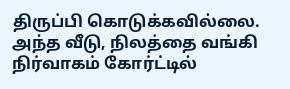திருப்பி கொடுக்கவில்லை. அந்த வீடு, நிலத்தை வங்கி நிர்வாகம் கோர்ட்டில்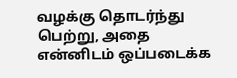வழக்கு தொடர்ந்து பெற்று, அதை என்னிடம் ஒப்படைக்க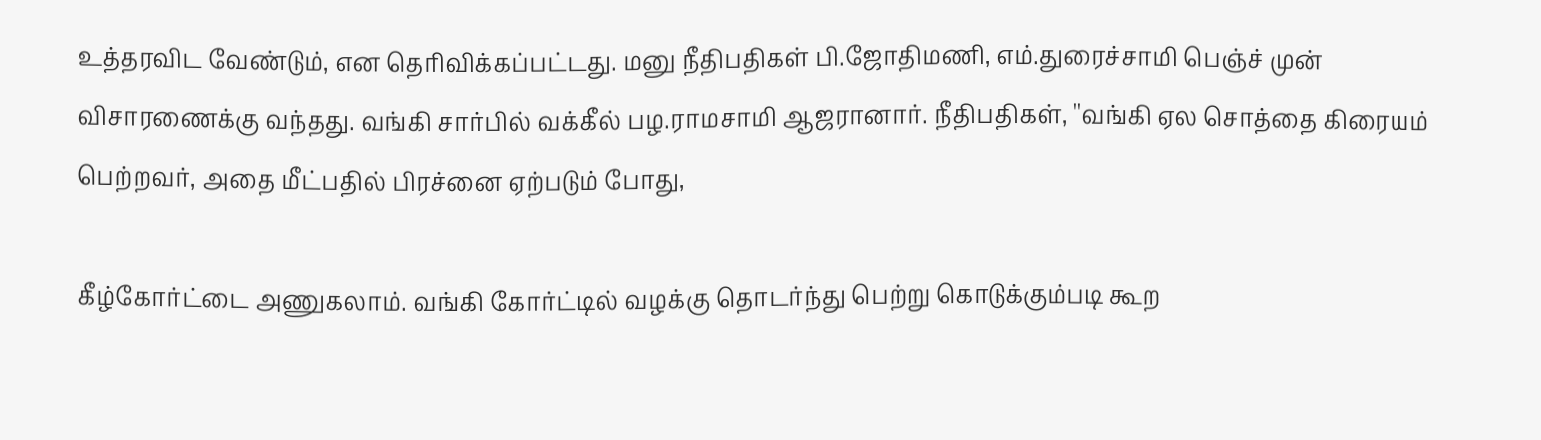உத்தரவிட வேண்டும், என தெரிவிக்கப்பட்டது. மனு நீதிபதிகள் பி.ஜோதிமணி, எம்.துரைச்சாமி பெஞ்ச் முன் விசாரணைக்கு வந்தது. வங்கி சார்பில் வக்கீல் பழ.ராமசாமி ஆஜரானார். நீதிபதிகள், ''வங்கி ஏல சொத்தை கிரையம் பெற்றவர், அதை மீட்பதில் பிரச்னை ஏற்படும் போது,

கீழ்கோர்ட்டை அணுகலாம். வங்கி கோர்ட்டில் வழக்கு தொடர்ந்து பெற்று கொடுக்கும்படி கூற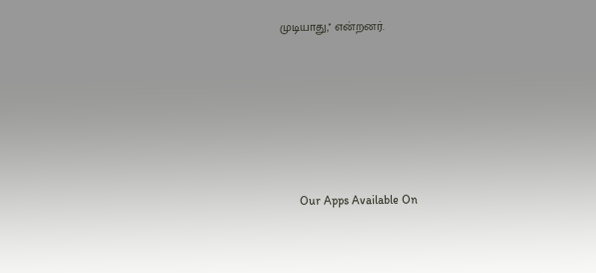முடியாது,'' என்றனர்.









      Our Apps Available On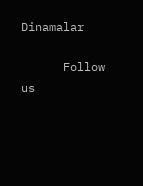Dinamalar

      Follow us